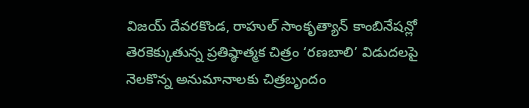విజయ్ దేవరకొండ, రాహుల్ సాంకృత్యాన్ కాంబినేషన్లో తెరకెక్కుతున్న ప్రతిష్ఠాత్మక చిత్రం ‘రణబాలి’ విడుదలపై నెలకొన్న అనుమానాలకు చిత్రబృందం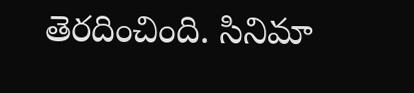తెరదించింది. సినిమా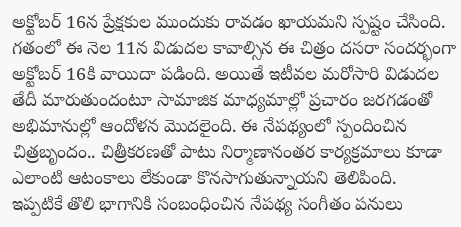అక్టోబర్ 16న ప్రేక్షకుల ముందుకు రావడం ఖాయమని స్పష్టం చేసింది. గతంలో ఈ నెల 11న విడుదల కావాల్సిన ఈ చిత్రం దసరా సందర్భంగా అక్టోబర్ 16కి వాయిదా పడింది. అయితే ఇటీవల మరోసారి విడుదల తేదీ మారుతుందంటూ సామాజిక మాధ్యమాల్లో ప్రచారం జరగడంతో అభిమానుల్లో ఆందోళన మొదలైంది. ఈ నేపథ్యంలో స్పందించిన చిత్రబృందం.. చిత్రీకరణతో పాటు నిర్మాణానంతర కార్యక్రమాలు కూడా ఎలాంటి ఆటంకాలు లేకుండా కొనసాగుతున్నాయని తెలిపింది.
ఇప్పటికే తొలి భాగానికి సంబంధించిన నేపథ్య సంగీతం పనులు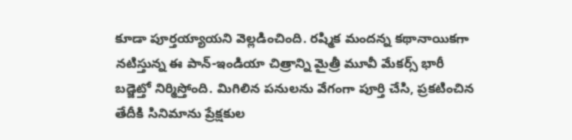కూడా పూర్తయ్యాయని వెల్లడించింది. రష్మిక మందన్న కథానాయికగా నటిస్తున్న ఈ పాన్-ఇండియా చిత్రాన్ని మైత్రీ మూవీ మేకర్స్ భారీ బడ్జెట్తో నిర్మిస్తోంది. మిగిలిన పనులను వేగంగా పూర్తి చేసి, ప్రకటించిన తేదీకి సినిమాను ప్రేక్షకుల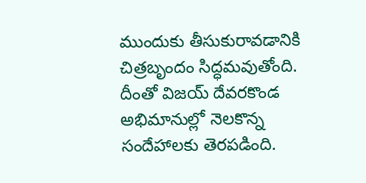ముందుకు తీసుకురావడానికి చిత్రబృందం సిద్ధమవుతోంది. దీంతో విజయ్ దేవరకొండ అభిమానుల్లో నెలకొన్న సందేహాలకు తెరపడింది.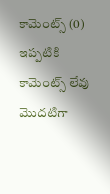కామెంట్స్ (0)
ఇప్పటికి కామెంట్స్ లేవు
మొదటిగా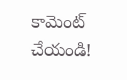కామెంట్ చేయండి!